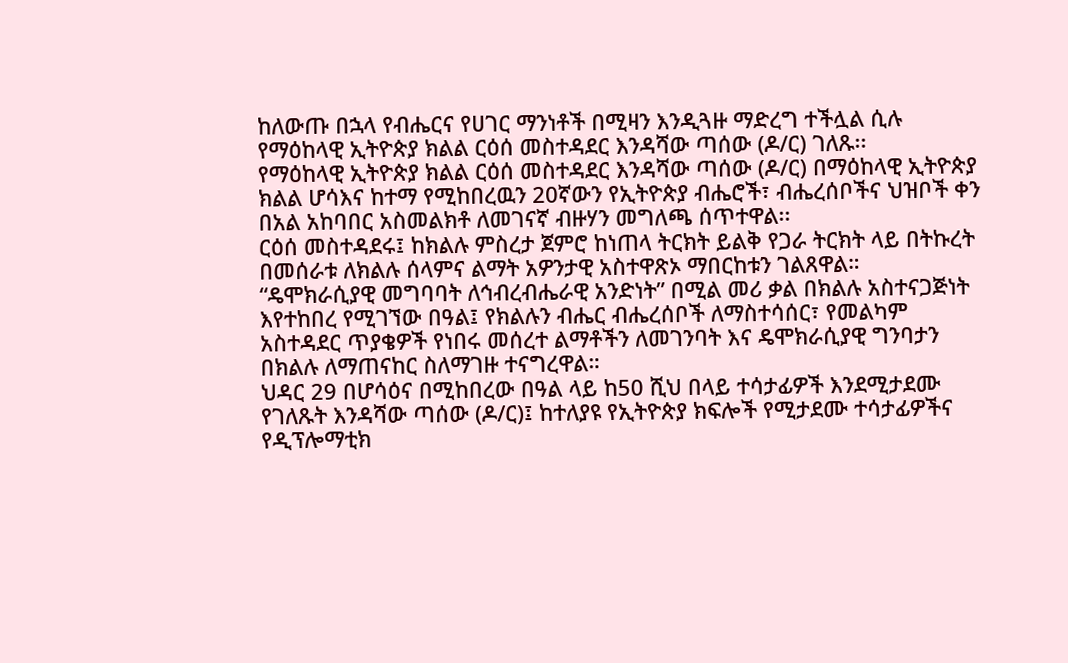ከለውጡ በኋላ የብሔርና የሀገር ማንነቶች በሚዛን እንዲጓዙ ማድረግ ተችሏል ሲሉ የማዕከላዊ ኢትዮጵያ ክልል ርዕሰ መስተዳደር እንዳሻው ጣሰው (ዶ/ር) ገለጹ፡፡
የማዕከላዊ ኢትዮጵያ ክልል ርዕሰ መስተዳደር እንዳሻው ጣሰው (ዶ/ር) በማዕከላዊ ኢትዮጵያ ክልል ሆሳእና ከተማ የሚከበረዉን 20ኛውን የኢትዮጵያ ብሔሮች፣ ብሔረሰቦችና ህዝቦች ቀን በአል አከባበር አስመልክቶ ለመገናኛ ብዙሃን መግለጫ ሰጥተዋል፡፡
ርዕሰ መስተዳደሩ፤ ከክልሉ ምስረታ ጀምሮ ከነጠላ ትርክት ይልቅ የጋራ ትርክት ላይ በትኩረት በመሰራቱ ለክልሉ ሰላምና ልማት አዎንታዊ አስተዋጽኦ ማበርከቱን ገልጸዋል።
“ዴሞክራሲያዊ መግባባት ለኅብረብሔራዊ አንድነት” በሚል መሪ ቃል በክልሉ አስተናጋጅነት እየተከበረ የሚገኘው በዓል፤ የክልሉን ብሔር ብሔረሰቦች ለማስተሳሰር፣ የመልካም አስተዳደር ጥያቄዎች የነበሩ መሰረተ ልማቶችን ለመገንባት እና ዴሞክራሲያዊ ግንባታን በክልሉ ለማጠናከር ስለማገዙ ተናግረዋል።
ህዳር 29 በሆሳዕና በሚከበረው በዓል ላይ ከ50 ሺህ በላይ ተሳታፊዎች እንደሚታደሙ የገለጹት እንዳሻው ጣሰው (ዶ/ር)፤ ከተለያዩ የኢትዮጵያ ክፍሎች የሚታደሙ ተሳታፊዎችና የዲፕሎማቲክ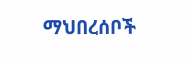ማህበረሰቦች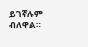ይገኛሉም ብለዋል።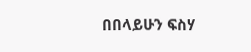በበላይሁን ፍስሃ